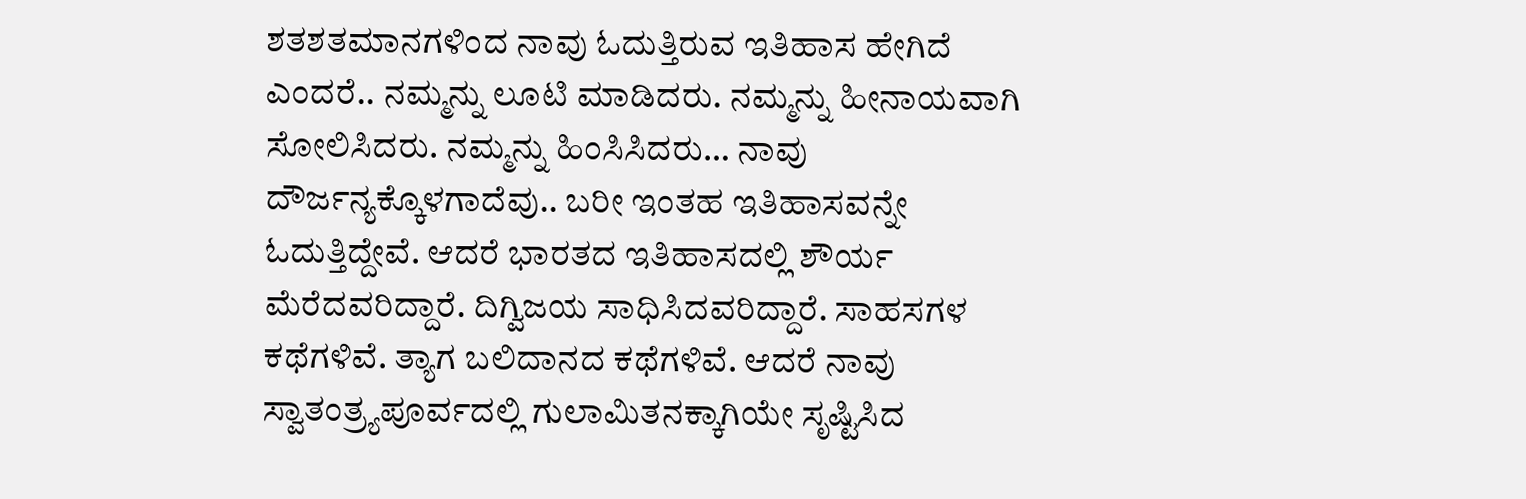ಶತಶತಮಾನಗಳಿಂದ ನಾವು ಓದುತ್ತಿರುವ ಇತಿಹಾಸ ಹೇಗಿದೆ ಎಂದರೆ.. ನಮ್ಮನ್ನು ಲೂಟಿ ಮಾಡಿದರು. ನಮ್ಮನ್ನು ಹೀನಾಯವಾಗಿ ಸೋಲಿಸಿದರು. ನಮ್ಮನ್ನು ಹಿಂಸಿಸಿದರು… ನಾವು ದೌರ್ಜನ್ಯಕ್ಕೊಳಗಾದೆವು.. ಬರೀ ಇಂತಹ ಇತಿಹಾಸವನ್ನೇ ಓದುತ್ತಿದ್ದೇವೆ. ಆದರೆ ಭಾರತದ ಇತಿಹಾಸದಲ್ಲಿ ಶೌರ್ಯ ಮೆರೆದವರಿದ್ದಾರೆ. ದಿಗ್ವಿಜಯ ಸಾಧಿಸಿದವರಿದ್ದಾರೆ. ಸಾಹಸಗಳ ಕಥೆಗಳಿವೆ. ತ್ಯಾಗ ಬಲಿದಾನದ ಕಥೆಗಳಿವೆ. ಆದರೆ ನಾವು ಸ್ವಾತಂತ್ರ್ಯಪೂರ್ವದಲ್ಲಿ ಗುಲಾಮಿತನಕ್ಕಾಗಿಯೇ ಸೃಷ್ಟಿಸಿದ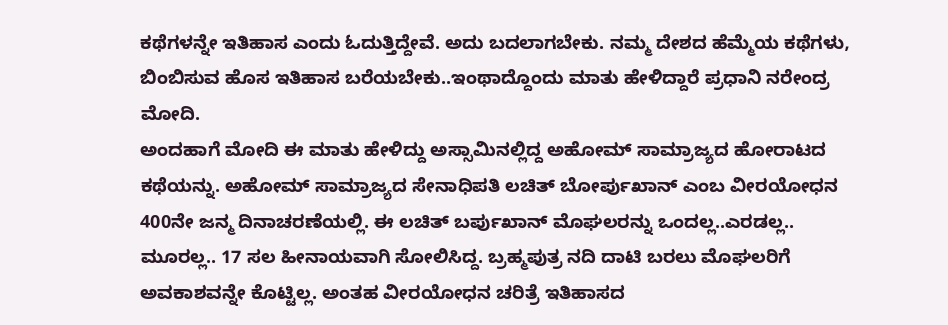ಕಥೆಗಳನ್ನೇ ಇತಿಹಾಸ ಎಂದು ಓದುತ್ತಿದ್ದೇವೆ. ಅದು ಬದಲಾಗಬೇಕು. ನಮ್ಮ ದೇಶದ ಹೆಮ್ಮೆಯ ಕಥೆಗಳು, ಬಿಂಬಿಸುವ ಹೊಸ ಇತಿಹಾಸ ಬರೆಯಬೇಕು..ಇಂಥಾದ್ದೊಂದು ಮಾತು ಹೇಳಿದ್ದಾರೆ ಪ್ರಧಾನಿ ನರೇಂದ್ರ ಮೋದಿ.
ಅಂದಹಾಗೆ ಮೋದಿ ಈ ಮಾತು ಹೇಳಿದ್ದು ಅಸ್ಸಾಮಿನಲ್ಲಿದ್ದ ಅಹೋಮ್ ಸಾಮ್ರಾಜ್ಯದ ಹೋರಾಟದ ಕಥೆಯನ್ನು. ಅಹೋಮ್ ಸಾಮ್ರಾಜ್ಯದ ಸೇನಾಧಿಪತಿ ಲಚಿತ್ ಬೋರ್ಪುಖಾನ್ ಎಂಬ ವೀರಯೋಧನ 400ನೇ ಜನ್ಮ ದಿನಾಚರಣೆಯಲ್ಲಿ. ಈ ಲಚಿತ್ ಬರ್ಪುಖಾನ್ ಮೊಘಲರನ್ನು ಒಂದಲ್ಲ..ಎರಡಲ್ಲ.. ಮೂರಲ್ಲ.. 17 ಸಲ ಹೀನಾಯವಾಗಿ ಸೋಲಿಸಿದ್ದ. ಬ್ರಹ್ಮಪುತ್ರ ನದಿ ದಾಟಿ ಬರಲು ಮೊಘಲರಿಗೆ ಅವಕಾಶವನ್ನೇ ಕೊಟ್ಟಿಲ್ಲ. ಅಂತಹ ವೀರಯೋಧನ ಚರಿತ್ರೆ ಇತಿಹಾಸದ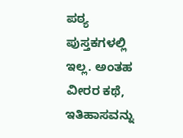ಪಠ್ಯ ಪುಸ್ತಕಗಳಲ್ಲಿ ಇಲ್ಲ. ಅಂತಹ ವೀರರ ಕಥೆ, ಇತಿಹಾಸವನ್ನು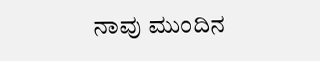ನಾವು ಮುಂದಿನ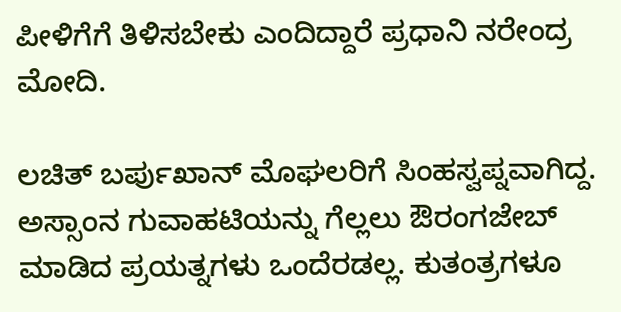ಪೀಳಿಗೆಗೆ ತಿಳಿಸಬೇಕು ಎಂದಿದ್ದಾರೆ ಪ್ರಧಾನಿ ನರೇಂದ್ರ ಮೋದಿ.

ಲಚಿತ್ ಬರ್ಪುಖಾನ್ ಮೊಘಲರಿಗೆ ಸಿಂಹಸ್ವಪ್ನವಾಗಿದ್ದ. ಅಸ್ಸಾಂನ ಗುವಾಹಟಿಯನ್ನು ಗೆಲ್ಲಲು ಔರಂಗಜೇಬ್ ಮಾಡಿದ ಪ್ರಯತ್ನಗಳು ಒಂದೆರಡಲ್ಲ. ಕುತಂತ್ರಗಳೂ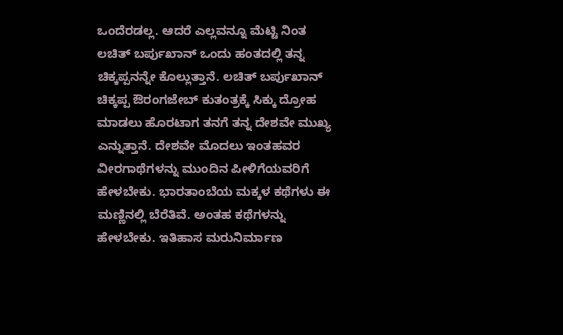ಒಂದೆರಡಲ್ಲ. ಆದರೆ ಎಲ್ಲವನ್ನೂ ಮೆಟ್ಟಿ ನಿಂತ ಲಚಿತ್ ಬರ್ಪುಖಾನ್ ಒಂದು ಹಂತದಲ್ಲಿ ತನ್ನ ಚಿಕ್ಕಪ್ಪನನ್ನೇ ಕೊಲ್ಲುತ್ತಾನೆ. ಲಚಿತ್ ಬರ್ಪುಖಾನ್ ಚಿಕ್ಕಪ್ಪ ಔರಂಗಜೇಬ್ ಕುತಂತ್ರಕ್ಕೆ ಸಿಕ್ಕು ದ್ರೋಹ ಮಾಡಲು ಹೊರಟಾಗ ತನಗೆ ತನ್ನ ದೇಶವೇ ಮುಖ್ಯ ಎನ್ನುತ್ತಾನೆ. ದೇಶವೇ ಮೊದಲು ಇಂತಹವರ ವೀರಗಾಥೆಗಳನ್ನು ಮುಂದಿನ ಪೀಳಿಗೆಯವರಿಗೆ ಹೇಳಬೇಕು. ಭಾರತಾಂಬೆಯ ಮಕ್ಕಳ ಕಥೆಗಳು ಈ ಮಣ್ಣಿನಲ್ಲಿ ಬೆರೆತಿವೆ. ಅಂತಹ ಕಥೆಗಳನ್ನು ಹೇಳಬೇಕು. ಇತಿಹಾಸ ಮರುನಿರ್ಮಾಣ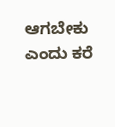ಆಗಬೇಕು ಎಂದು ಕರೆ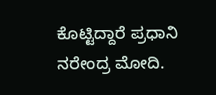ಕೊಟ್ಟಿದ್ದಾರೆ ಪ್ರಧಾನಿ ನರೇಂದ್ರ ಮೋದಿ.